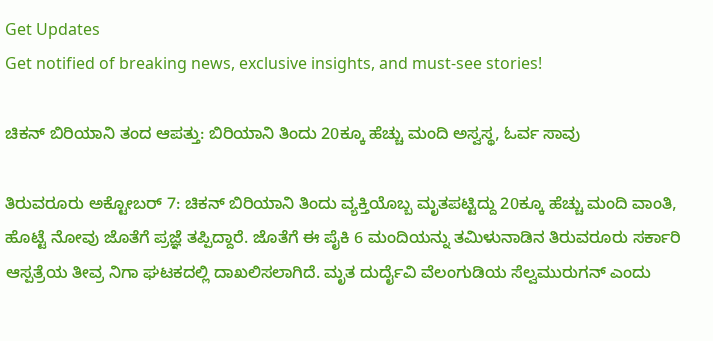Get Updates
Get notified of breaking news, exclusive insights, and must-see stories!

ಚಿಕನ್ ಬಿರಿಯಾನಿ ತಂದ ಆಪತ್ತು: ಬಿರಿಯಾನಿ ತಿಂದು 20ಕ್ಕೂ ಹೆಚ್ಚು ಮಂದಿ ಅಸ್ವಸ್ಥ, ಓರ್ವ ಸಾವು

ತಿರುವರೂರು ಅಕ್ಟೋಬರ್ 7: ಚಿಕನ್ ಬಿರಿಯಾನಿ ತಿಂದು ವ್ಯಕ್ತಿಯೊಬ್ಬ ಮೃತಪಟ್ಟಿದ್ದು 20ಕ್ಕೂ ಹೆಚ್ಚು ಮಂದಿ ವಾಂತಿ, ಹೊಟ್ಟೆ ನೋವು ಜೊತೆಗೆ ಪ್ರಜ್ಞೆ ತಪ್ಪಿದ್ದಾರೆ. ಜೊತೆಗೆ ಈ ಪೈಕಿ 6 ಮಂದಿಯನ್ನು ತಮಿಳುನಾಡಿನ ತಿರುವರೂರು ಸರ್ಕಾರಿ ಆಸ್ಪತ್ರೆಯ ತೀವ್ರ ನಿಗಾ ಘಟಕದಲ್ಲಿ ದಾಖಲಿಸಲಾಗಿದೆ. ಮೃತ ದುರ್ದೈವಿ ವೆಲಂಗುಡಿಯ ಸೆಲ್ವಮುರುಗನ್ ಎಂದು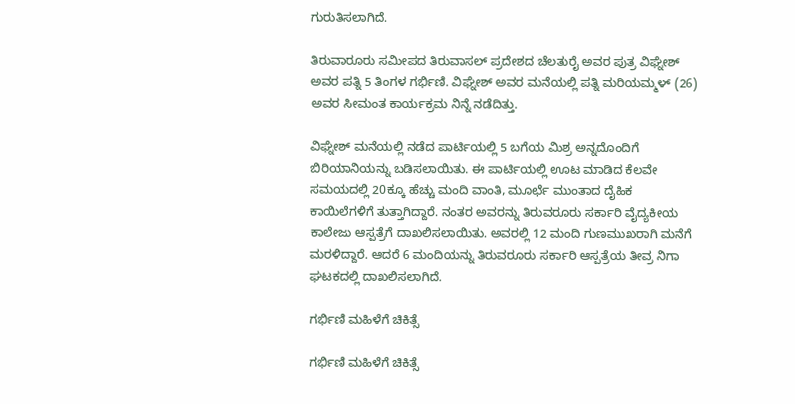ಗುರುತಿಸಲಾಗಿದೆ.

ತಿರುವಾರೂರು ಸಮೀಪದ ತಿರುವಾಸಲ್ ಪ್ರದೇಶದ ಚೆಲತುರೈ ಅವರ ಪುತ್ರ ವಿಘ್ನೇಶ್ ಅವರ ಪತ್ನಿ 5 ತಿಂಗಳ ಗರ್ಭಿಣಿ. ವಿಘ್ನೇಶ್ ಅವರ ಮನೆಯಲ್ಲಿ ಪತ್ನಿ ಮರಿಯಮ್ಮಳ್ (26) ಅವರ ಸೀಮಂತ ಕಾರ್ಯಕ್ರಮ ನಿನ್ನೆ ನಡೆದಿತ್ತು.

ವಿಘ್ನೇಶ್ ಮನೆಯಲ್ಲಿ ನಡೆದ ಪಾರ್ಟಿಯಲ್ಲಿ 5 ಬಗೆಯ ಮಿಶ್ರ ಅನ್ನದೊಂದಿಗೆ ಬಿರಿಯಾನಿಯನ್ನು ಬಡಿಸಲಾಯಿತು. ಈ ಪಾರ್ಟಿಯಲ್ಲಿ ಊಟ ಮಾಡಿದ ಕೆಲವೇ ಸಮಯದಲ್ಲಿ 20ಕ್ಕೂ ಹೆಚ್ಚು ಮಂದಿ ವಾಂತಿ, ಮೂರ್ಛೆ ಮುಂತಾದ ದೈಹಿಕ ಕಾಯಿಲೆಗಳಿಗೆ ತುತ್ತಾಗಿದ್ದಾರೆ. ನಂತರ ಅವರನ್ನು ತಿರುವರೂರು ಸರ್ಕಾರಿ ವೈದ್ಯಕೀಯ ಕಾಲೇಜು ಆಸ್ಪತ್ರೆಗೆ ದಾಖಲಿಸಲಾಯಿತು. ಅವರಲ್ಲಿ 12 ಮಂದಿ ಗುಣಮುಖರಾಗಿ ಮನೆಗೆ ಮರಳಿದ್ದಾರೆ. ಆದರೆ 6 ಮಂದಿಯನ್ನು ತಿರುವರೂರು ಸರ್ಕಾರಿ ಆಸ್ಪತ್ರೆಯ ತೀವ್ರ ನಿಗಾ ಘಟಕದಲ್ಲಿ ದಾಖಲಿಸಲಾಗಿದೆ.

ಗರ್ಭಿಣಿ ಮಹಿಳೆಗೆ ಚಿಕಿತ್ಸೆ

ಗರ್ಭಿಣಿ ಮಹಿಳೆಗೆ ಚಿಕಿತ್ಸೆ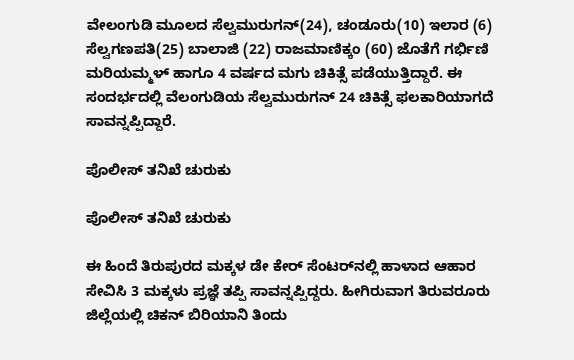ವೇಲಂಗುಡಿ ಮೂಲದ ಸೆಲ್ವಮುರುಗನ್(24), ಚಂಡೂರು(10) ಇಲಾರ (6) ಸೆಲ್ವಗಣಪತಿ(25) ಬಾಲಾಜಿ (22) ರಾಜಮಾಣಿಕ್ಕಂ (60) ಜೊತೆಗೆ ಗರ್ಭಿಣಿ ಮರಿಯಮ್ಮಳ್ ಹಾಗೂ 4 ವರ್ಷದ ಮಗು ಚಿಕಿತ್ಸೆ ಪಡೆಯುತ್ತಿದ್ದಾರೆ. ಈ ಸಂದರ್ಭದಲ್ಲಿ ವೆಲಂಗುಡಿಯ ಸೆಲ್ವಮುರುಗನ್ 24 ಚಿಕಿತ್ಸೆ ಫಲಕಾರಿಯಾಗದೆ ಸಾವನ್ನಪ್ಪಿದ್ದಾರೆ.

ಪೊಲೀಸ್ ತನಿಖೆ ಚುರುಕು

ಪೊಲೀಸ್ ತನಿಖೆ ಚುರುಕು

ಈ ಹಿಂದೆ ತಿರುಪುರದ ಮಕ್ಕಳ ಡೇ ಕೇರ್ ಸೆಂಟರ್‌ನಲ್ಲಿ ಹಾಳಾದ ಆಹಾರ ಸೇವಿಸಿ 3 ಮಕ್ಕಳು ಪ್ರಜ್ಞೆ ತಪ್ಪಿ ಸಾವನ್ನಪ್ಪಿದ್ದರು. ಹೀಗಿರುವಾಗ ತಿರುವರೂರು ಜಿಲ್ಲೆಯಲ್ಲಿ ಚಿಕನ್ ಬಿರಿಯಾನಿ ತಿಂದು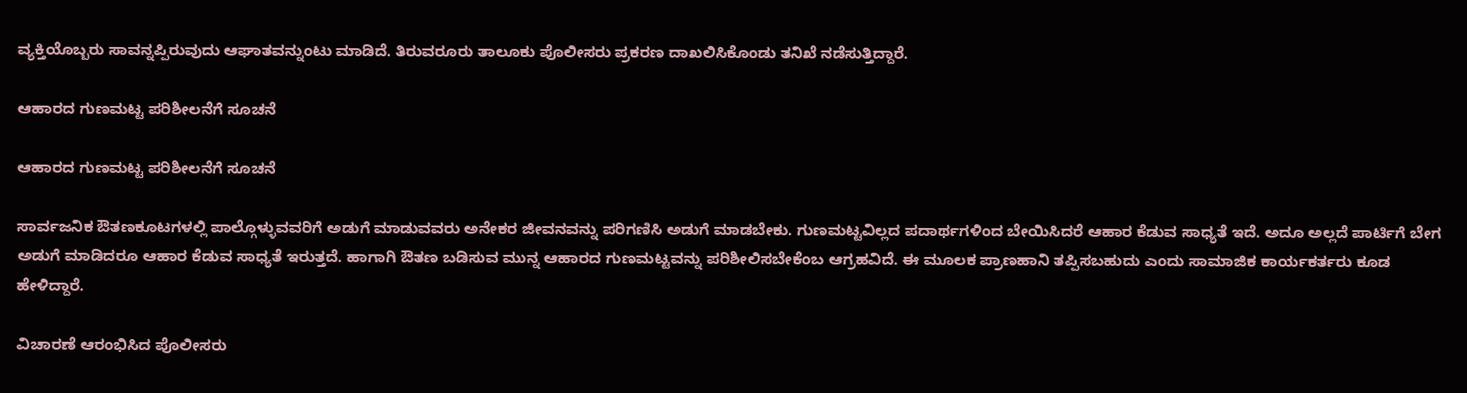ವ್ಯಕ್ತಿಯೊಬ್ಬರು ಸಾವನ್ನಪ್ಪಿರುವುದು ಆಘಾತವನ್ನುಂಟು ಮಾಡಿದೆ. ತಿರುವರೂರು ತಾಲೂಕು ಪೊಲೀಸರು ಪ್ರಕರಣ ದಾಖಲಿಸಿಕೊಂಡು ತನಿಖೆ ನಡೆಸುತ್ತಿದ್ದಾರೆ.

ಆಹಾರದ ಗುಣಮಟ್ಟ ಪರಿಶೀಲನೆಗೆ ಸೂಚನೆ

ಆಹಾರದ ಗುಣಮಟ್ಟ ಪರಿಶೀಲನೆಗೆ ಸೂಚನೆ

ಸಾರ್ವಜನಿಕ ಔತಣಕೂಟಗಳಲ್ಲಿ ಪಾಲ್ಗೊಳ್ಳುವವರಿಗೆ ಅಡುಗೆ ಮಾಡುವವರು ಅನೇಕರ ಜೀವನವನ್ನು ಪರಿಗಣಿಸಿ ಅಡುಗೆ ಮಾಡಬೇಕು. ಗುಣಮಟ್ಟವಿಲ್ಲದ ಪದಾರ್ಥಗಳಿಂದ ಬೇಯಿಸಿದರೆ ಆಹಾರ ಕೆಡುವ ಸಾಧ್ಯತೆ ಇದೆ. ಅದೂ ಅಲ್ಲದೆ ಪಾರ್ಟಿಗೆ ಬೇಗ ಅಡುಗೆ ಮಾಡಿದರೂ ಆಹಾರ ಕೆಡುವ ಸಾಧ್ಯತೆ ಇರುತ್ತದೆ. ಹಾಗಾಗಿ ಔತಣ ಬಡಿಸುವ ಮುನ್ನ ಆಹಾರದ ಗುಣಮಟ್ಟವನ್ನು ಪರಿಶೀಲಿಸಬೇಕೆಂಬ ಆಗ್ರಹವಿದೆ. ಈ ಮೂಲಕ ಪ್ರಾಣಹಾನಿ ತಪ್ಪಿಸಬಹುದು ಎಂದು ಸಾಮಾಜಿಕ ಕಾರ್ಯಕರ್ತರು ಕೂಡ ಹೇಳಿದ್ದಾರೆ.

ವಿಚಾರಣೆ ಆರಂಭಿಸಿದ ಪೊಲೀಸರು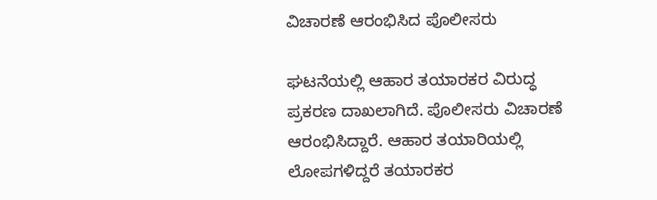ವಿಚಾರಣೆ ಆರಂಭಿಸಿದ ಪೊಲೀಸರು

ಘಟನೆಯಲ್ಲಿ ಆಹಾರ ತಯಾರಕರ ವಿರುದ್ಧ ಪ್ರಕರಣ ದಾಖಲಾಗಿದೆ. ಪೊಲೀಸರು ವಿಚಾರಣೆ ಆರಂಭಿಸಿದ್ದಾರೆ. ಆಹಾರ ತಯಾರಿಯಲ್ಲಿ ಲೋಪಗಳಿದ್ದರೆ ತಯಾರಕರ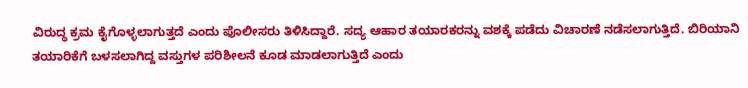ವಿರುದ್ಧ ಕ್ರಮ ಕೈಗೊಳ್ಳಲಾಗುತ್ತದೆ ಎಂದು ಪೊಲೀಸರು ತಿಳಿಸಿದ್ದಾರೆ. ಸದ್ಯ ಆಹಾರ ತಯಾರಕರನ್ನು ವಶಕ್ಕೆ ಪಡೆದು ವಿಚಾರಣೆ ನಡೆಸಲಾಗುತ್ತಿದೆ. ಬಿರಿಯಾನಿ ತಯಾರಿಕೆಗೆ ಬಳಸಲಾಗಿದ್ದ ವಸ್ತುಗಳ ಪರಿಶೀಲನೆ ಕೂಡ ಮಾಡಲಾಗುತ್ತಿದೆ ಎಂದು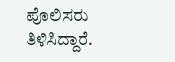ಪೊಲಿಸರು ತಿಳಿಸಿದ್ದಾರೆ.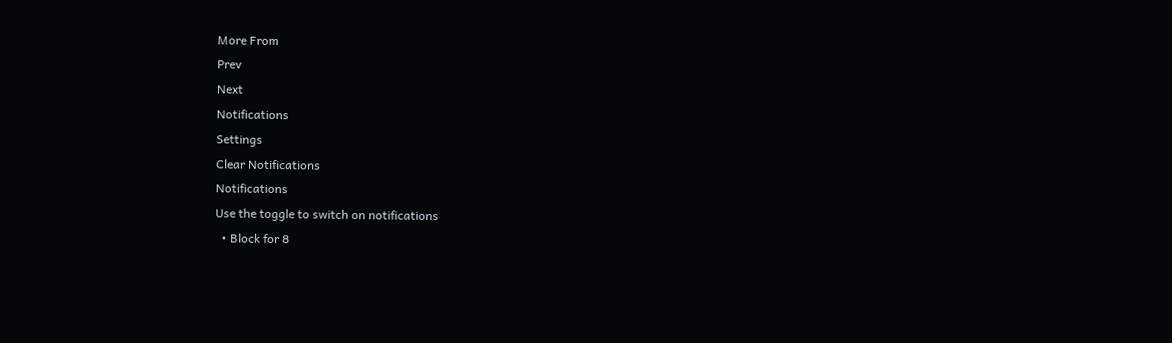More From
Prev
Next
Notifications
Settings
Clear Notifications
Notifications
Use the toggle to switch on notifications
  • Block for 8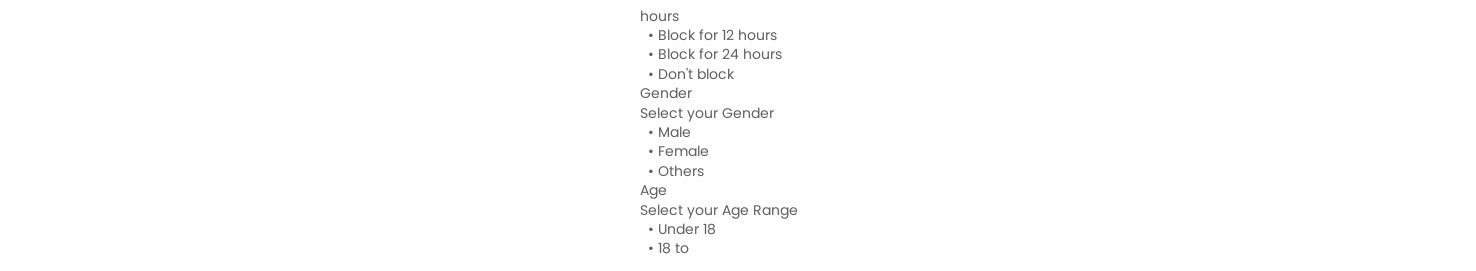hours
  • Block for 12 hours
  • Block for 24 hours
  • Don't block
Gender
Select your Gender
  • Male
  • Female
  • Others
Age
Select your Age Range
  • Under 18
  • 18 to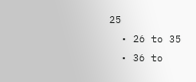25
  • 26 to 35
  • 36 to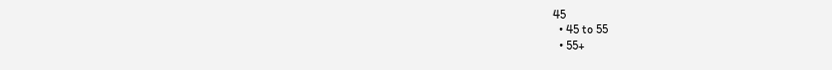45
  • 45 to 55
  • 55+